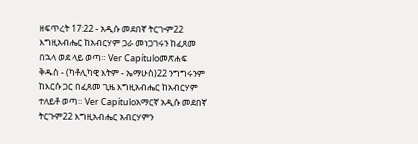ዘፍጥረት 17:22 - አዲሱ መደበኛ ትርጒም22 እግዚአብሔር ከአብርሃም ጋራ መነጋገሩን ከፈጸመ በኋላ ወደ ላይ ወጣ። Ver Capítuloመጽሐፍ ቅዱስ - (ካቶሊካዊ እትም - ኤማሁስ)22 ንግግሩንም ከእርሱ ጋር በፈጸመ ጊዜ እግዚአብሔር ከአብርሃም ተለይቶ ወጣ። Ver Capítuloአማርኛ አዲሱ መደበኛ ትርጉም22 እግዚአብሔር አብርሃምን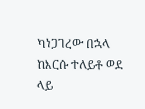ካነጋገረው በኋላ ከእርሱ ተለይቶ ወደ ላይ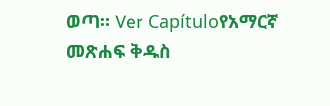ወጣ። Ver Capítuloየአማርኛ መጽሐፍ ቅዱስ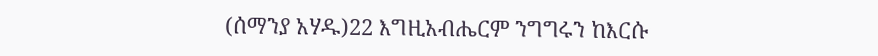(ሰማንያ አሃዱ)22 እግዚአብሔርም ንግግሩን ከእርሱ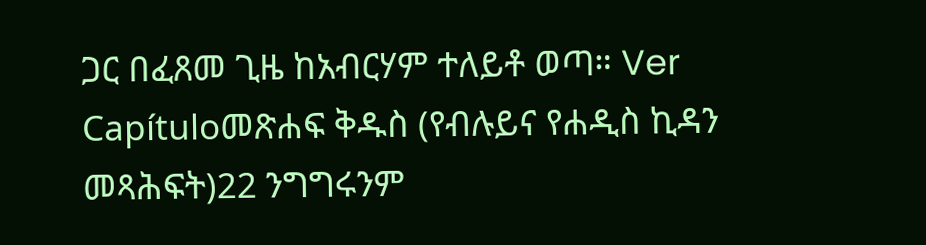ጋር በፈጸመ ጊዜ ከአብርሃም ተለይቶ ወጣ። Ver Capítuloመጽሐፍ ቅዱስ (የብሉይና የሐዲስ ኪዳን መጻሕፍት)22 ንግግሩንም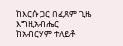ከእርሱ ጋር በፈጸም ጊዜ እግዚአብሔር ከአብርሃም ተለይቶ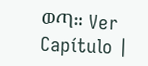ወጣ። Ver Capítulo |